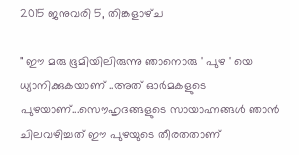2015 ജനുവരി 5, തിങ്കളാഴ്‌ച

" ഈ മരു ഭൂമിയിലിരുന്നു ഞാനൊരു ' പുഴ ' യെ ധ്യാനിക്കുകയാണ് ..അത് ഓര്‍മകളുടെ പുഴയാണ്...സൌഹൃദങ്ങളുടെ സായാഹ്നങ്ങള്‍ ഞാന്‍ ചിലവഴിച്ചത് ഈ പുഴയുടെ തീരതതാണ്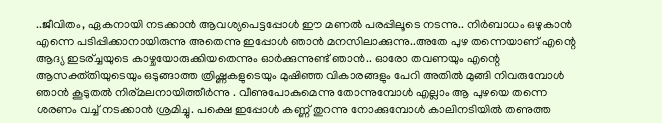..ജീവിതം, ഏകനായി നടക്കാന്‍ ആവശ്യപെട്ടപ്പോള്‍ ഈ മണല്‍ പരപ്പിലൂടെ നടന്നു.. നിര്‍ബാധം ഒഴുകാന്‍ എന്നെ പടിപ്പിക്കാനായിരുന്നു അതെന്നു ഇപ്പോള്‍ ഞാന്‍ മനസിലാക്കുന്നു..അതേ പുഴ തന്നെയാണ് എന്റെ ആദ്യ ഇടര്ച്ചയുടെ കാഴ്ചയോരുക്കിയതെന്നും ഓര്‍ക്കുന്നുണ്ട് ഞാന്‍.. ഓരോ തവണയും എന്റെ ആസക്ത്തിയുടെയും ഒടുങ്ങാത്ത ത്രിഷ്ണകളുടെയും മുഷിഞ്ഞ വികാരങ്ങളും പേറി അതില്‍ മുങ്ങി നിവരുമ്പോള്‍ ഞാന്‍ കൂടുതല്‍ നിര്മലനായിത്തീര്‍ന്നു . വീണുപോകുമെന്നു തോന്നുമ്പോള്‍ എല്ലാം ആ പുഴയെ തന്നെ ശരണം വച്ച് നടക്കാന്‍ ശ്രമിച്ചു. പക്ഷെ ഇപ്പോള്‍ കണ്ണ് തുറന്നു നോക്കുമ്പോള്‍ കാലിനടിയില്‍ തണുത്ത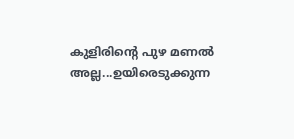കുളിരിന്റെ പുഴ മണല്‍ അല്ല...ഉയിരെടുക്കുന്ന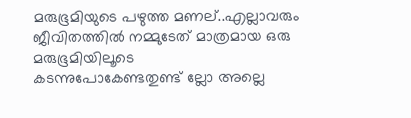മരുഭൂമിയുടെ പഴുത്ത മണല്..എല്ലാവരും ജീവിതത്തില്‍ നമ്മുടേത് മാത്രമായ ഒരു മരുഭൂമിയിലൂടെ
കടന്നുപോകേണ്ടതുണ്ട് ല്ലോ അല്ലെ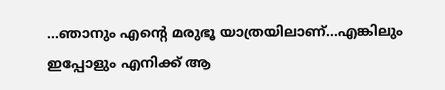...ഞാനും എന്റെ മരുഭൂ യാത്രയിലാണ്...എങ്കിലും ഇപ്പോളും എനിക്ക് ആ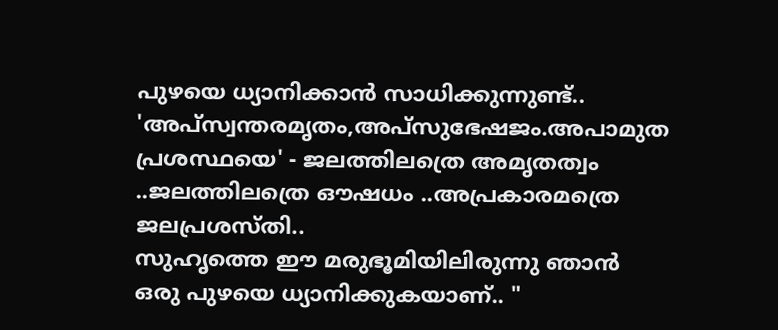പുഴയെ ധ്യാനിക്കാന്‍ സാധിക്കുന്നുണ്ട്..
'അപ്സ്വന്തരമൃതം,അപ്സുഭേഷജം.അപാമുത പ്രശസ്ഥയെ' - ജലത്തിലത്രെ അമൃതത്വം ..ജലത്തിലത്രെ ഔഷധം ..അപ്രകാരമത്രെ ജലപ്രശസ്തി..
സുഹൃത്തെ ഈ മരുഭൂമിയിലിരുന്നു ഞാന്‍ ഒരു പുഴയെ ധ്യാനിക്കുകയാണ്.. "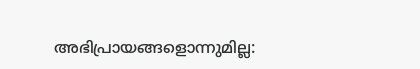അഭിപ്രായങ്ങളൊന്നുമില്ല: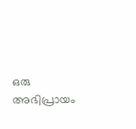ഒരു അഭിപ്രായം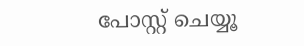പോസ്റ്റ് ചെയ്യൂ